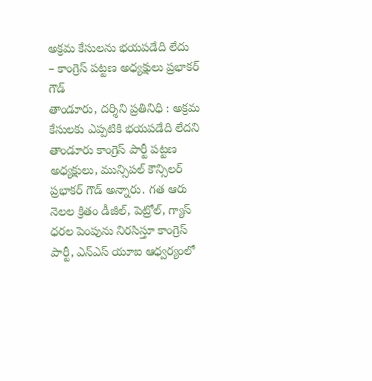అక్రమ కేసులను భయపడేది లేదు
– కాంగ్రెస్ పట్టణ అధ్యక్షులు ప్రభాకర్ గౌడ్
తాండూరు, దర్శిని ప్రతినిధి : అక్రమ కేసులకు ఎప్పటికి భయపడేది లేదని తాండూరు కాంగ్రెస్ పార్టీ పట్టణ అధ్యక్షులు, మున్సిపల్ కౌన్సిలర్ ప్రభాకర్ గౌడ్ అన్నారు. గత ఆరు నెలల క్రితం డీజీల్, పెట్రోల్, గ్యాస్ ధరల పెంపును నిరసిస్తూ కాంగ్రెస్ పార్టీ, ఎన్ఎస్ యూఐ ఆధ్వర్యంలో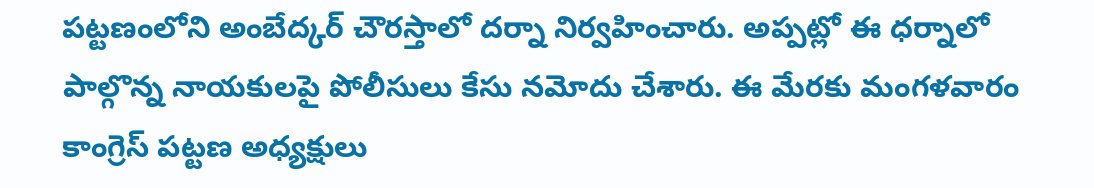పట్టణంలోని అంబేద్కర్ చౌరస్తాలో దర్నా నిర్వహించారు. అప్పట్లో ఈ ధర్నాలో పాల్గొన్న నాయకులపై పోలీసులు కేసు నమోదు చేశారు. ఈ మేరకు మంగళవారం కాంగ్రెస్ పట్టణ అధ్యక్షులు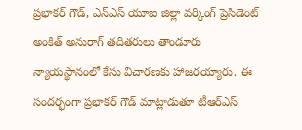ప్రభాకర్ గౌడ్, ఎన్ఎస్ యూఐ జిల్లా వర్కింగ్ ప్రెసిడెంట్ అంకిత్ అనురాగ్ తదితరులు తాండూరు న్యాయస్థానంలో కేసు విచారణకు హాజరయ్యారు. ఈ సందర్భంగా ప్రభాకర్ గౌడ్ మాట్లాడుతూ టీఆర్ఎస్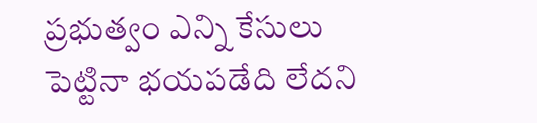ప్రభుత్వం ఎన్ని కేసులు పెట్టినా భయపడేది లేదని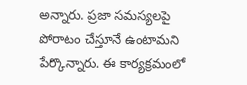అన్నారు. ప్రజా సమస్యలపై పోరాటం చేస్తూనే ఉంటామని పేర్కొన్నారు. ఈ కార్యక్రమంలో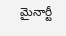మైనార్టీ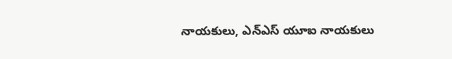నాయకులు, ఎన్ఎస్ యూఐ నాయకులు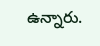ఉన్నారు.